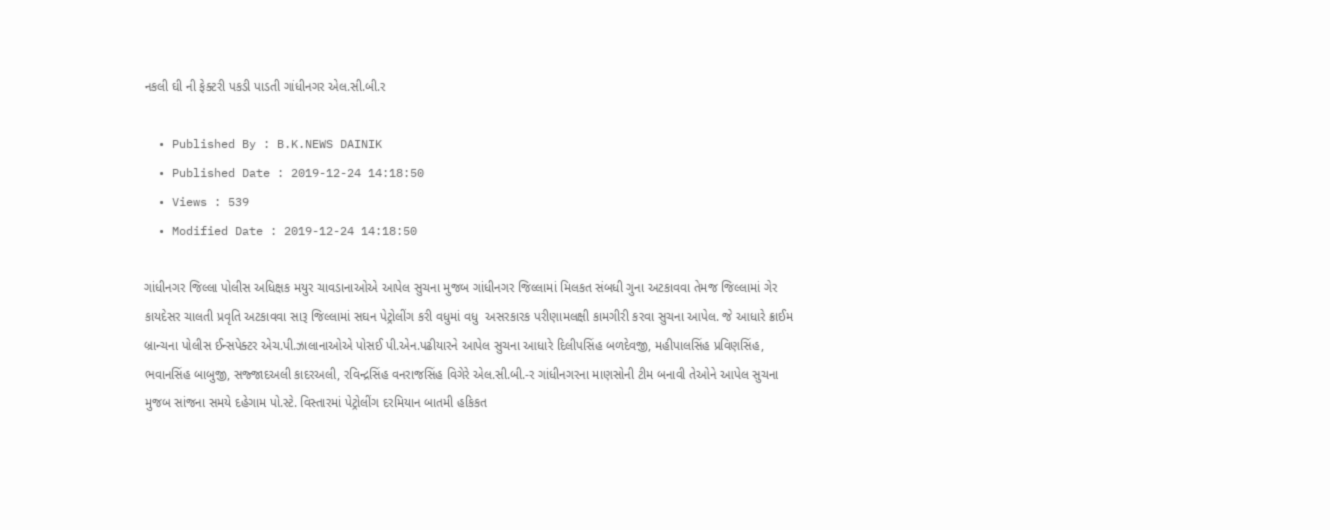નકલી ઘી ની ફેક્ટરી પકડી પાડતી ગાંધીનગર એલ.સી.બી.ર

  • Published By : B.K.NEWS DAINIK
  • Published Date : 2019-12-24 14:18:50
  • Views : 539
  • Modified Date : 2019-12-24 14:18:50

ગાંધીનગર જિલ્લા પોલીસ અધિક્ષક મયુર ચાવડાનાઓએ આપેલ સુચના મુજબ ગાંધીનગર જિલ્લામાં મિલકત સંબધી ગુના અટકાવવા તેમજ જિલ્લામાં ગેર કાયદેસર ચાલતી પ્રવૃતિ અટકાવવા સારૂ જિલ્લામાં સઘન પેટ્રોલીંગ કરી વધુમાં વધુ  અસરકારક પરીણામલક્ષી કામગીરી કરવા સુચના આપેલ. જે આધારે ક્રાઈમ  બ્રાન્ચના પોલીસ ઈન્સપેક્ટર એચ.પી.ઝાલાનાઓએ પોસઈ પી.એન.પઢીયારને આપેલ સુચના આધારે દિલીપસિંહ બળદેવજી, મહીપાલસિંહ પ્રવિણસિંહ, ભવાનસિંહ બાબુજી, સજ્જાદઅલી કાદરઅલી, રવિન્દ્રસિંહ વનરાજસિંહ વિગેરે એલ.સી.બી.-ર ગાંધીનગરના માણસોની ટીમ બનાવી તેઓને આપેલ સુચના મુજબ સાંજના સમયે દહેગામ પો.સ્ટે. વિસ્તારમાં પેટ્રોલીંગ દરમિયાન બાતમી હકિકત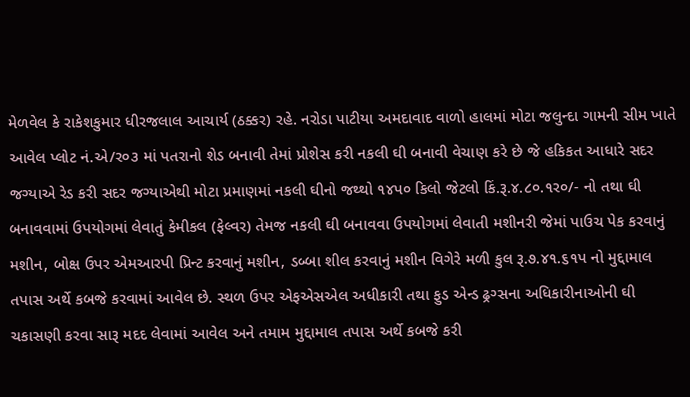મેળવેલ કે રાકેશકુમાર ધીરજલાલ આચાર્ય (ઠક્કર) રહે. નરોડા પાટીયા અમદાવાદ વાળો હાલમાં મોટા જલુન્દા ગામની સીમ ખાતે આવેલ પ્લોટ નં.એ/ર૦૩ માં પતરાનો શેડ બનાવી તેમાં પ્રોશેસ કરી નકલી ઘી બનાવી વેચાણ કરે છે જે હકિકત આધારે સદર જગ્યાએ રેડ કરી સદર જગ્યાએથી મોટા પ્રમાણમાં નકલી ઘીનો જથ્થો ૧૪પ૦ કિલો જેટલો કિં.રૂ.૪.૮૦.૧ર૦/- નો તથા ઘી બનાવવામાં ઉપયોગમાં લેવાતું કેમીકલ (ફેલ્વર) તેમજ નકલી ઘી બનાવવા ઉપયોગમાં લેવાતી મશીનરી જેમાં પાઉચ પેક કરવાનું મશીન, બોક્ષ ઉપર એમઆરપી પ્રિન્ટ કરવાનું મશીન, ડબ્બા શીલ કરવાનું મશીન વિગેરે મળી કુલ રૂ.૭.૪૧.૬૧પ નો મુદ્દામાલ તપાસ અર્થે કબજે કરવામાં આવેલ છે. સ્થળ ઉપર એફએસએલ અધીકારી તથા ફુડ એન્ડ ઢ્રગ્સના અધિકારીનાઓની ઘી ચકાસણી કરવા સારૂ મદદ લેવામાં આવેલ અને તમામ મુદ્દામાલ તપાસ અર્થે કબજે કરી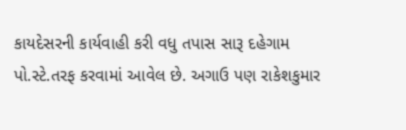કાયદેસરની કાર્યવાહી કરી વધુ તપાસ સારૂ દહેગામ પો.સ્ટે.તરફ કરવામાં આવેલ છે. અગાઉ પણ રાકેશકુમાર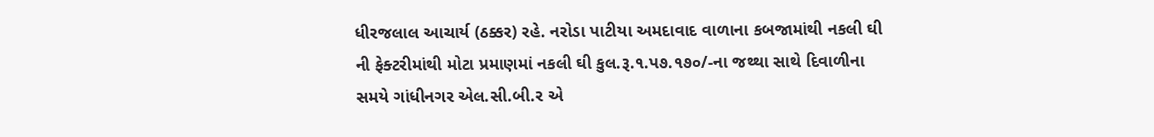ધીરજલાલ આચાર્ય (ઠક્કર) રહે. નરોડા પાટીયા અમદાવાદ વાળાના કબજામાંથી નકલી ઘી ની ફેક્ટરીમાંથી મોટા પ્રમાણમાં નકલી ઘી કુલ.રૂ.૧.પ૭.૧૭૦/-ના જથ્થા સાથે દિવાળીના સમયે ગાંધીનગર એલ.સી.બી.ર એ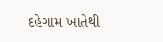દહેગામ ખાતેથી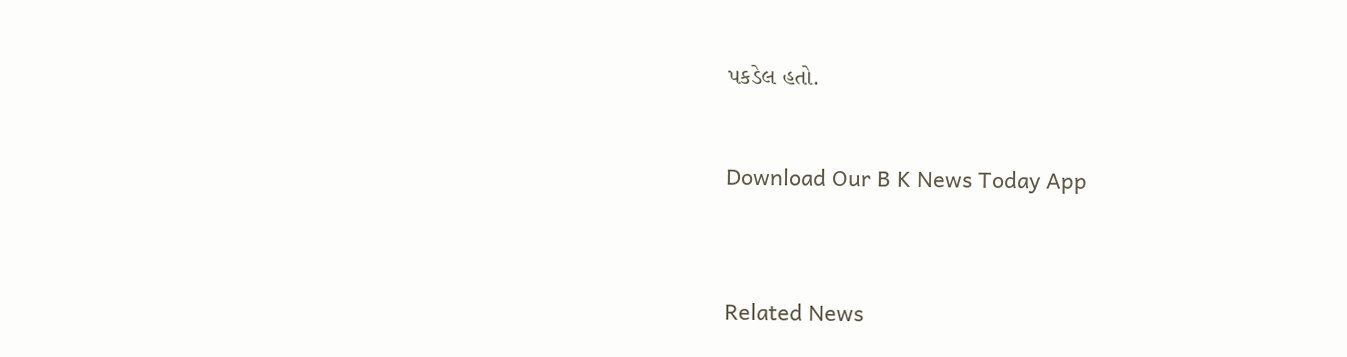પકડેલ હતો.


Download Our B K News Today App



Related News